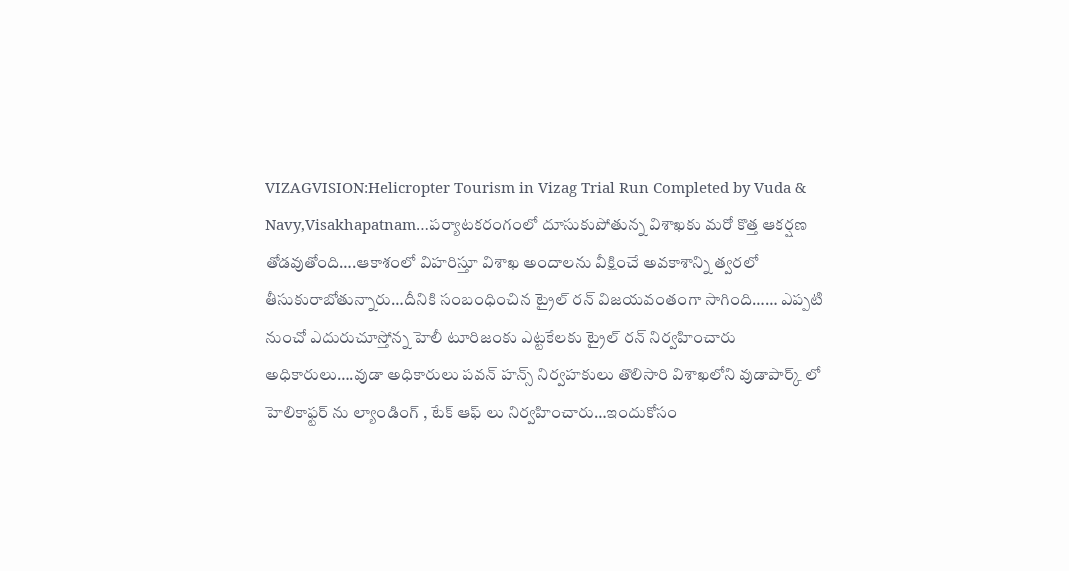VIZAGVISION:Helicropter Tourism in Vizag Trial Run Completed by Vuda & Navy,Visakhapatnam…పర్యాటకరంగంలో దూసుకుపోతున్న విశాఖకు మరో కొత్త ఆకర్షణ తోడవుతోంది….ఆకాశంలో విహరిస్తూ విశాఖ అందాలను వీక్షించే అవకాశాన్ని త్వరలో తీసుకురాబోతున్నారు…దీనికి సంబంధించిన ట్రైల్ రన్ విజయవంతంగా సాగింది…… ఎప్పటి నుంచో ఎదురుచూస్తోన్న హెలీ టూరిజంకు ఎట్టకేలకు ట్రైల్ రన్ నిర్వహించారు
అధికారులు….వుడా అధికారులు పవన్ హన్స్ నిర్వహకులు తొలిసారి విశాఖలోని వుడాపార్క్ లో హెలికాఫ్టర్ ను ల్యాండింగ్ , టేక్ ఆఫ్ లు నిర్వహించారు…ఇందుకోసం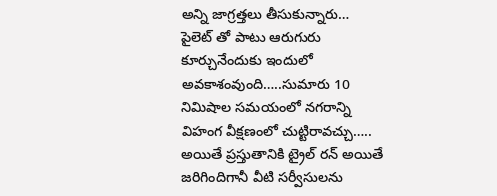అన్ని జాగ్రత్తలు తీసుకున్నారు…
పైలెట్ తో పాటు ఆరుగురు కూర్చునేందుకు ఇందులో అవకాశంవుంది…..సుమారు 10 నిమిషాల సమయంలో నగరాన్ని విహంగ వీక్షణంలో చుట్టిరావచ్చు…..
అయితే ప్రస్తుతానికి ట్రైల్ రన్ అయితే జరిగిందిగానీ వీటి సర్వీసులను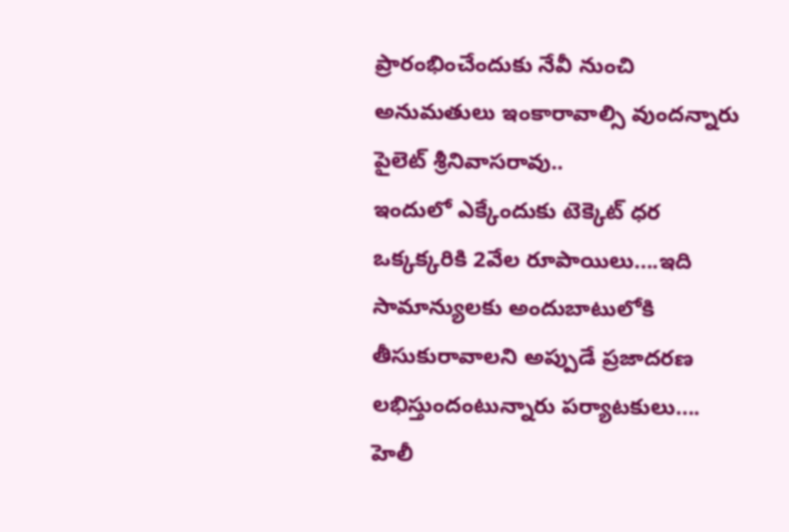ప్రారంభించేందుకు నేవీ నుంచి
అనుమతులు ఇంకారావాల్సి వుందన్నారు పైలెట్ శ్రీనివాసరావు..
ఇందులో ఎక్కేందుకు టెక్కెట్ ధర ఒక్కక్కరికి 2వేల రూపాయిలు….ఇది సామాన్యులకు అందుబాటులోకి తీసుకురావాలని అప్పుడే ప్రజాదరణ లభిస్తుందంటున్నారు పర్యాటకులు….
హెలీ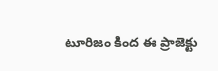టూరిజం కింద ఈ ప్రాజెక్టు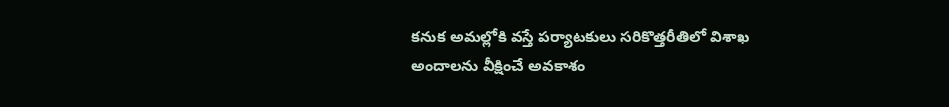కనుక అమల్లోకి వస్తే పర్యాటకులు సరికొత్తరీతిలో విశాఖ అందాలను వీక్షించే అవకాశం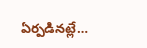ఏర్పడినట్లే…